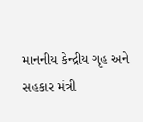માનનીય કેન્દ્રીય ગૃહ અને સહકાર મંત્રી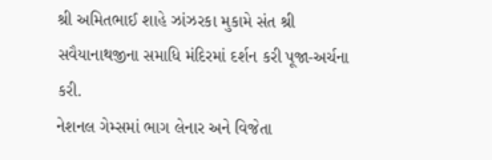શ્રી અમિતભાઈ શાહે ઝાંઝરકા મુકામે સંત શ્રી સવૈયાનાથજીના સમાધિ મંદિરમાં દર્શન કરી પૂજા-અર્ચના કરી.
નેશનલ ગેમ્સમાં ભાગ લેનાર અને વિજેતા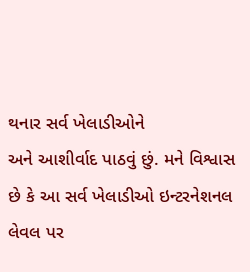થનાર સર્વ ખેલાડીઓને
અને આશીર્વાદ પાઠવું છું. મને વિશ્વાસ છે કે આ સર્વ ખેલાડીઓ ઇન્ટરનેશનલ લેવલ પર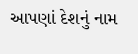આપણાં દેશનું નામ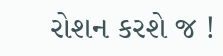રોશન કરશે જ !